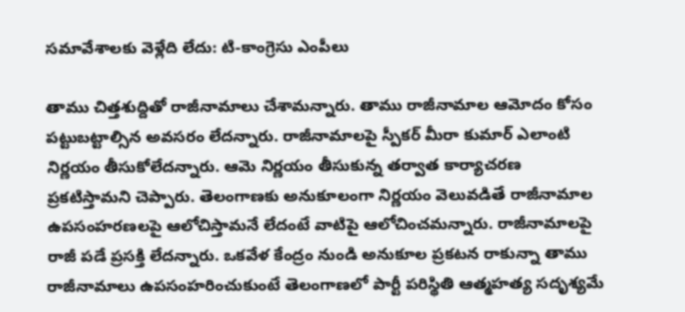సమావేశాలకు వెళ్లేది లేదు: టి-కాంగ్రెసు ఎంపీలు

తాము చిత్తశుద్దితో రాజీనామాలు చేశామన్నారు. తాము రాజీనామాల ఆమోదం కోసం పట్టుబట్టాల్సిన అవసరం లేదన్నారు. రాజీనామాలపై స్పీకర్ మీరా కుమార్ ఎలాంటి నిర్ణయం తీసుకోలేదన్నారు. ఆమె నిర్ణయం తీసుకున్న తర్వాత కార్యాచరణ ప్రకటిస్తామని చెప్పారు. తెలంగాణకు అనుకూలంగా నిర్ణయం వెలువడితే రాజీనామాల ఉపసంహరణలపై ఆలోచిస్తామనే లేదంటే వాటిపై ఆలోచించమన్నారు. రాజీనామాలపై రాజీ పడే ప్రసక్తి లేదన్నారు. ఒకవేళ కేంద్రం నుండి అనుకూల ప్రకటన రాకున్నా తాము రాజీనామాలు ఉపసంహరించుకుంటే తెలంగాణలో పార్టీ పరిస్థితి ఆత్మహత్య సదృశ్యమే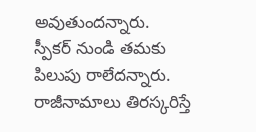అవుతుందన్నారు.
స్పీకర్ నుండి తమకు పిలుపు రాలేదన్నారు. రాజీనామాలు తిరస్కరిస్తే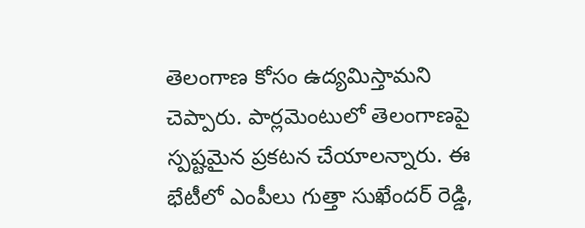తెలంగాణ కోసం ఉద్యమిస్తామని చెప్పారు. పార్లమెంటులో తెలంగాణపై స్పష్టమైన ప్రకటన చేయాలన్నారు. ఈ భేటీలో ఎంపీలు గుత్తా సుఖేందర్ రెడ్డి,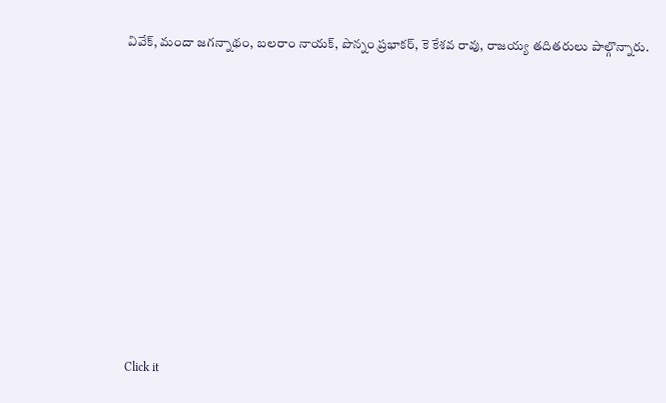వివేక్, మందా జగన్నాథం, బలరాం నాయక్, పొన్నం ప్రభాకర్, కె కేశవ రావు, రాజయ్య తదితరులు పాల్గొన్నారు.












Click it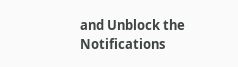and Unblock the Notifications